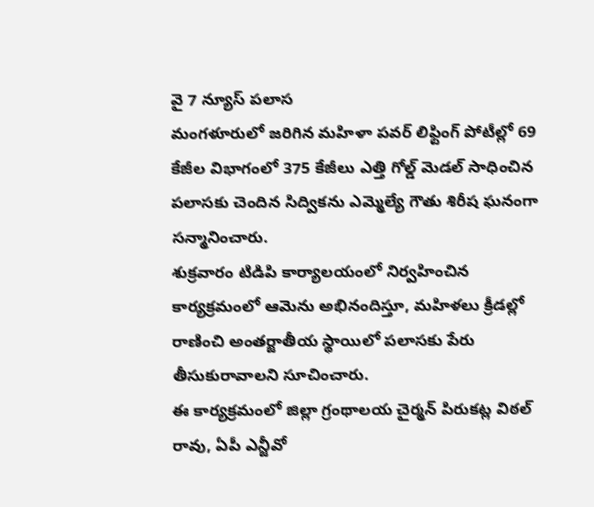వై 7 న్యూస్ పలాస
మంగళూరులో జరిగిన మహిళా పవర్ లిఫ్టింగ్ పోటీల్లో 69 కేజీల విభాగంలో 375 కేజీలు ఎత్తి గోల్డ్ మెడల్ సాధించిన పలాసకు చెందిన సిద్వికను ఎమ్మెల్యే గౌతు శిరీష ఘనంగా సన్మానించారు.
శుక్రవారం టిడిపి కార్యాలయంలో నిర్వహించిన కార్యక్రమంలో ఆమెను అభినందిస్తూ, మహిళలు క్రీడల్లో రాణించి అంతర్జాతీయ స్థాయిలో పలాసకు పేరు తీసుకురావాలని సూచించారు.
ఈ కార్యక్రమంలో జిల్లా గ్రంథాలయ చైర్మన్ పిరుకట్ల విఠల్ రావు, ఏపీ ఎన్జీవో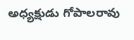అధ్యక్షుడు గోపాలరావు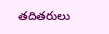తదితరులు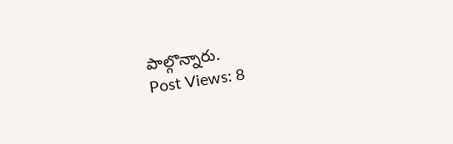పాల్గొన్నారు.
Post Views: 8